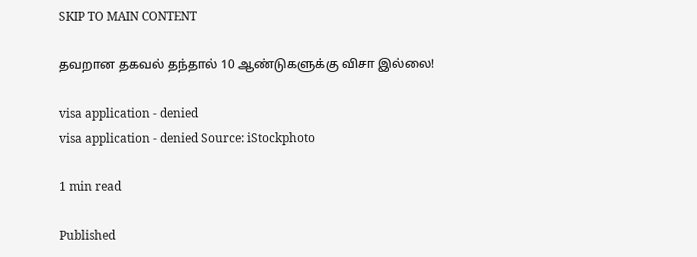SKIP TO MAIN CONTENT

தவறான தகவல் தந்தால் 10 ஆண்டுகளுக்கு விசா இல்லை!

visa application - denied
visa application - denied Source: iStockphoto

1 min read

Published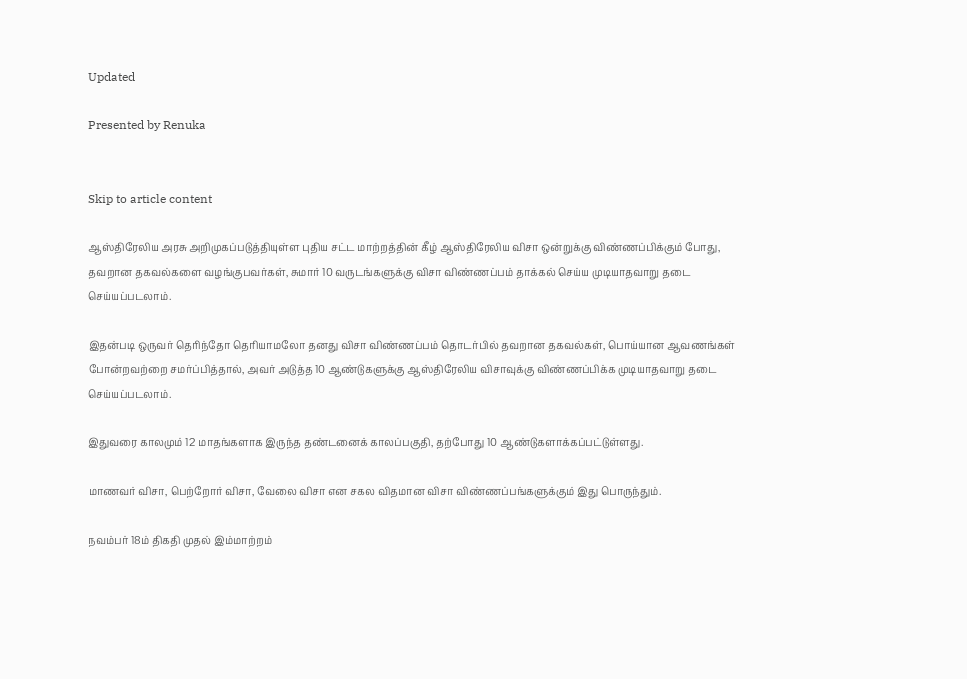Updated

Presented by Renuka


Skip to article content

ஆஸ்திரேலிய அரசு அறிமுகப்படுத்தியுள்ள புதிய சட்ட மாற்றத்தின் கீழ் ஆஸ்திரேலிய விசா ஒன்றுக்கு விண்ணப்பிக்கும் போது, தவறான தகவல்களை வழங்குபவர்கள், சுமார் 10 வருடங்களுக்கு விசா விண்ணப்பம் தாக்கல் செய்ய முடியாதவாறு தடை செய்யப்படலாம்.

இதன்படி ஒருவர் தெரிந்தோ தெரியாமலோ தனது விசா விண்ணப்பம் தொடர்பில் தவறான தகவல்கள், பொய்யான ஆவணங்கள் போன்றவற்றை சமர்ப்பித்தால், அவர் அடுத்த 10 ஆண்டுகளுக்கு ஆஸ்திரேலிய விசாவுக்கு விண்ணப்பிக்க முடியாதவாறு தடை செய்யப்படலாம்.

இதுவரை காலமும் 12 மாதங்களாக இருந்த தண்டனைக் காலப்பகுதி, தற்போது 10 ஆண்டுகளாக்கப்பட்டுள்ளது.

மாணவர் விசா, பெற்றோர் விசா, வேலை விசா என சகல விதமான விசா விண்ணப்பங்களுக்கும் இது பொருந்தும்.

நவம்பர் 18ம் திகதி முதல் இம்மாற்றம்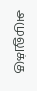அமுலுக்கு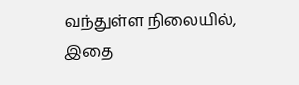வந்துள்ள நிலையில், இதை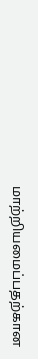மாற்றியமைப்பதற்கான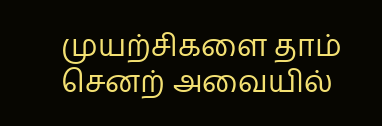முயற்சிகளை தாம் செனற் அவையில்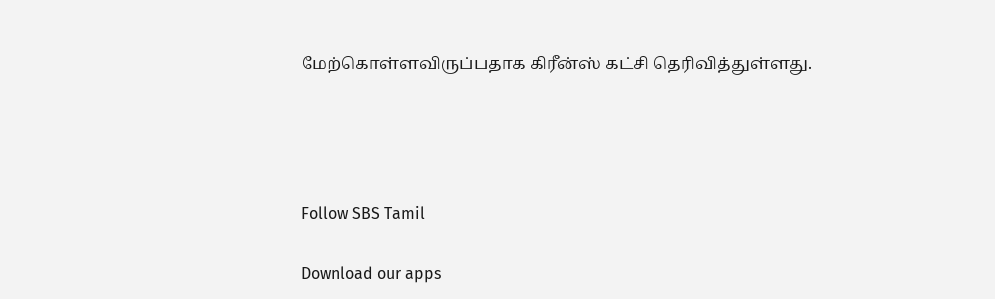மேற்கொள்ளவிருப்பதாக கிரீன்ஸ் கட்சி தெரிவித்துள்ளது.




Follow SBS Tamil

Download our apps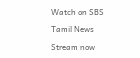Watch on SBS

Tamil News

Stream now